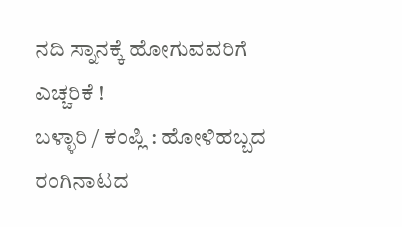ನದಿ ಸ್ನಾನಕ್ಕೆ ಹೋಗುವವರಿಗೆ ಎಚ್ಚರಿಕೆ !
ಬಳ್ಳಾರಿ / ಕಂಪ್ಲಿ : ಹೋಳಿಹಬ್ಬದ ರಂಗಿನಾಟದ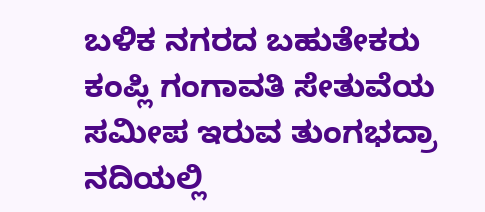ಬಳಿಕ ನಗರದ ಬಹುತೇಕರು ಕಂಪ್ಲಿ ಗಂಗಾವತಿ ಸೇತುವೆಯ ಸಮೀಪ ಇರುವ ತುಂಗಭದ್ರಾ ನದಿಯಲ್ಲಿ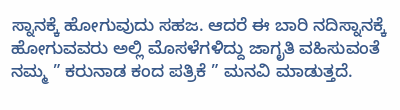ಸ್ನಾನಕ್ಕೆ ಹೋಗುವುದು ಸಹಜ. ಆದರೆ ಈ ಬಾರಿ ನದಿಸ್ನಾನಕ್ಕೆ ಹೋಗುವವರು ಅಲ್ಲಿ ಮೊಸಳೆಗಳಿದ್ದು ಜಾಗೃತಿ ವಹಿಸುವಂತೆ ನಮ್ಮ ” ಕರುನಾಡ ಕಂದ ಪತ್ರಿಕೆ ” ಮನವಿ ಮಾಡುತ್ತದೆ.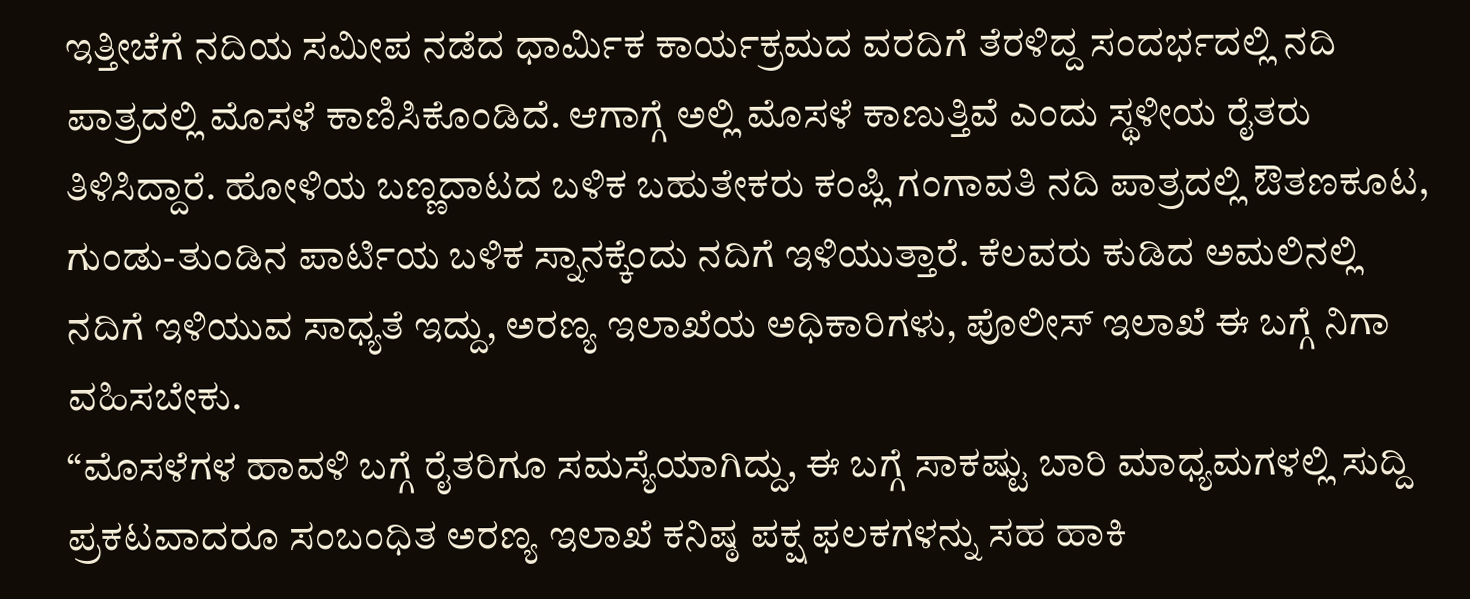ಇತ್ತೀಚೆಗೆ ನದಿಯ ಸಮೀಪ ನಡೆದ ಧಾರ್ಮಿಕ ಕಾರ್ಯಕ್ರಮದ ವರದಿಗೆ ತೆರಳಿದ್ದ ಸಂದರ್ಭದಲ್ಲಿ ನದಿ ಪಾತ್ರದಲ್ಲಿ ಮೊಸಳೆ ಕಾಣಿಸಿಕೊಂಡಿದೆ. ಆಗಾಗ್ಗೆ ಅಲ್ಲಿ ಮೊಸಳೆ ಕಾಣುತ್ತಿವೆ ಎಂದು ಸ್ಥಳೀಯ ರೈತರು ತಿಳಿಸಿದ್ದಾರೆ. ಹೋಳಿಯ ಬಣ್ಣದಾಟದ ಬಳಿಕ ಬಹುತೇಕರು ಕಂಪ್ಲಿ ಗಂಗಾವತಿ ನದಿ ಪಾತ್ರದಲ್ಲಿ ಔತಣಕೂಟ, ಗುಂಡು-ತುಂಡಿನ ಪಾರ್ಟಿಯ ಬಳಿಕ ಸ್ನಾನಕ್ಕೆಂದು ನದಿಗೆ ಇಳಿಯುತ್ತಾರೆ. ಕೆಲವರು ಕುಡಿದ ಅಮಲಿನಲ್ಲಿ ನದಿಗೆ ಇಳಿಯುವ ಸಾಧ್ಯತೆ ಇದ್ದು, ಅರಣ್ಯ ಇಲಾಖೆಯ ಅಧಿಕಾರಿಗಳು, ಪೊಲೀಸ್ ಇಲಾಖೆ ಈ ಬಗ್ಗೆ ನಿಗಾ ವಹಿಸಬೇಕು.
“ಮೊಸಳೆಗಳ ಹಾವಳಿ ಬಗ್ಗೆ ರೈತರಿಗೂ ಸಮಸ್ಯೆಯಾಗಿದ್ದು, ಈ ಬಗ್ಗೆ ಸಾಕಷ್ಟು ಬಾರಿ ಮಾಧ್ಯಮಗಳಲ್ಲಿ ಸುದ್ದಿ ಪ್ರಕಟವಾದರೂ ಸಂಬಂಧಿತ ಅರಣ್ಯ ಇಲಾಖೆ ಕನಿಷ್ಠ ಪಕ್ಷ ಫಲಕಗಳನ್ನು ಸಹ ಹಾಕಿ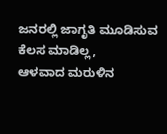ಜನರಲ್ಲಿ ಜಾಗೃತಿ ಮೂಡಿಸುವ ಕೆಲಸ ಮಾಡಿಲ್ಲ,
ಆಳವಾದ ಮರುಳಿನ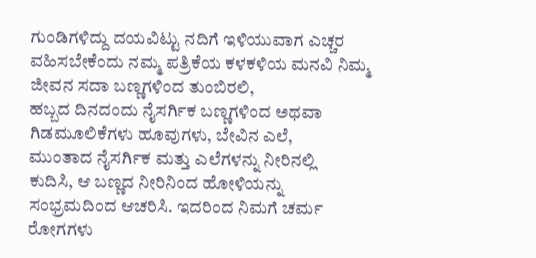ಗುಂಡಿಗಳಿದ್ದು ದಯವಿಟ್ಟು ನದಿಗೆ ಇಳಿಯುವಾಗ ಎಚ್ಚರ ವಹಿಸಬೇಕೆಂದು ನಮ್ಮ ಪತ್ರಿಕೆಯ ಕಳಕಳಿಯ ಮನವಿ ನಿಮ್ಮ ಜೀವನ ಸದಾ ಬಣ್ಣಗಳಿಂದ ತುಂಬಿರಲಿ,
ಹಬ್ಬದ ದಿನದಂದು ನೈಸರ್ಗಿಕ ಬಣ್ಣಗಳಿಂದ ಅಥವಾ
ಗಿಡಮೂಲಿಕೆಗಳು ಹೂವುಗಳು, ಬೇವಿನ ಎಲೆ,
ಮುಂತಾದ ನೈಸರ್ಗಿಕ ಮತ್ತು ಎಲೆಗಳನ್ನು ನೀರಿನಲ್ಲಿ
ಕುದಿಸಿ, ಆ ಬಣ್ಣದ ನೀರಿನಿಂದ ಹೋಳಿಯನ್ನು
ಸಂಭ್ರಮದಿಂದ ಆಚರಿಸಿ. ಇದರಿಂದ ನಿಮಗೆ ಚರ್ಮ
ರೋಗಗಳು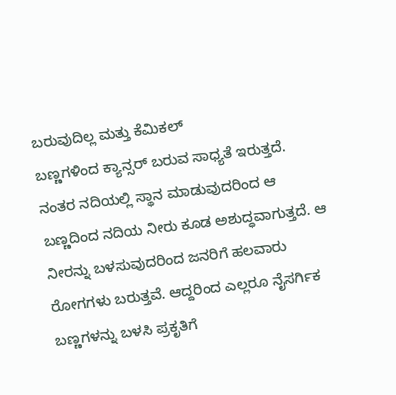ಬರುವುದಿಲ್ಲ ಮತ್ತು ಕೆಮಿಕಲ್
ಬಣ್ಣಗಳಿಂದ ಕ್ಯಾನ್ಸರ್ ಬರುವ ಸಾಧ್ಯತೆ ಇರುತ್ತದೆ. ನಂತರ ನದಿಯಲ್ಲಿ ಸ್ಥಾನ ಮಾಡುವುದರಿಂದ ಆ ಬಣ್ಣದಿಂದ ನದಿಯ ನೀರು ಕೂಡ ಅಶುದ್ಧವಾಗುತ್ತದೆ. ಆ ನೀರನ್ನು ಬಳಸುವುದರಿಂದ ಜನರಿಗೆ ಹಲವಾರು ರೋಗಗಳು ಬರುತ್ತವೆ. ಆದ್ದರಿಂದ ಎಲ್ಲರೂ ನೈಸರ್ಗಿಕ ಬಣ್ಣಗಳನ್ನು ಬಳಸಿ ಪ್ರಕೃತಿಗೆ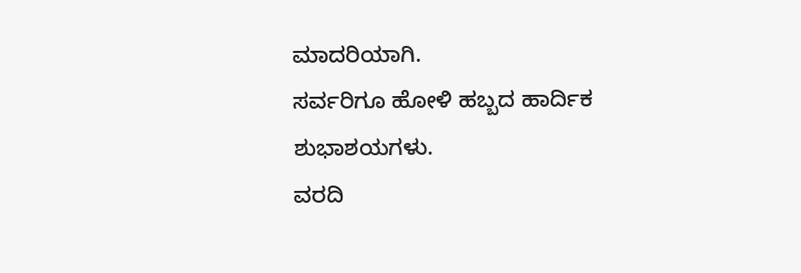ಮಾದರಿಯಾಗಿ.
ಸರ್ವರಿಗೂ ಹೋಳಿ ಹಬ್ಬದ ಹಾರ್ದಿಕ ಶುಭಾಶಯಗಳು.
ವರದಿ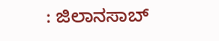: ಜಿಲಾನಸಾಬ್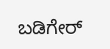ಬಡಿಗೇರ್